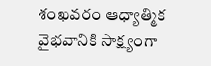శంఖవరం ఆధ్యాత్మిక వైభవానికి సాక్ష్యంగా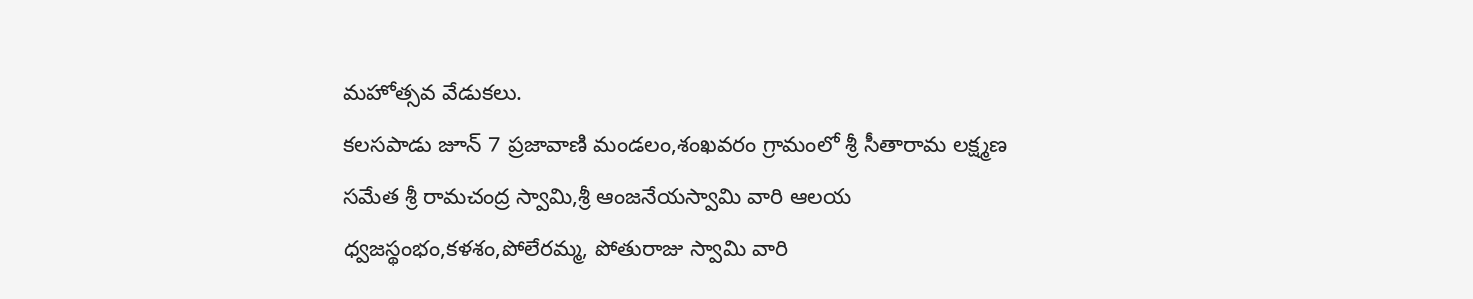మహోత్సవ వేడుకలు.
కలసపాడు జూన్ 7 ప్రజావాణి మండలం,శంఖవరం గ్రామంలో శ్రీ సీతారామ లక్ష్మణ సమేత శ్రీ రామచంద్ర స్వామి,శ్రీ ఆంజనేయస్వామి వారి ఆలయ ధ్వజస్థంభం,కళశం,పోలేరమ్మ, పోతురాజు స్వామి వారి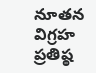నూతన విగ్రహ ప్రతిష్ఠ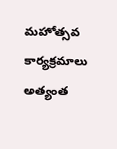మహోత్సవ కార్యక్రమాలు అత్యంత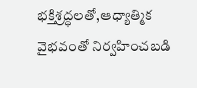భక్తిశ్రద్ధలతో,ఆధ్యాత్మిక వైభవంతో నిర్వహించబడి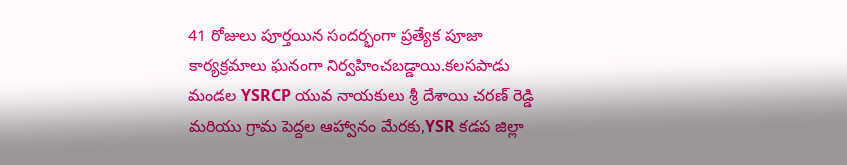41 రోజులు పూర్తయిన సందర్భంగా ప్రత్యేక పూజా కార్యక్రమాలు ఘనంగా నిర్వహించబడ్డాయి.కలసపాడు మండల YSRCP యువ నాయకులు శ్రీ దేశాయి చరణ్ రెడ్డి మరియు గ్రామ పెద్దల ఆహ్వానం మేరకు,YSR కడప జిల్లా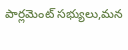పార్లమెంట్ సభ్యులు,మన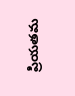ప్రియతమ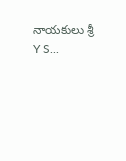నాయకులు శ్రీ Y S...